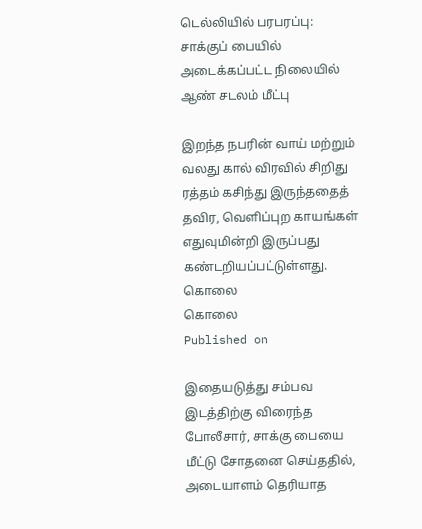டெல்லியில் பரபரப்பு: சாக்குப் பையில் அடைக்கப்பட்ட நிலையில் ஆண் சடலம் மீட்பு

இறந்த நபரின் வாய் மற்றும் வலது கால் விரவில் சிறிது ரத்தம் கசிந்து இருந்ததைத் தவிர, வெளிப்புற காயங்கள் எதுவுமின்றி இருப்பது கண்டறியப்பட்டுள்ளது.
கொலை
கொலை
Published on

இதையடுத்து சம்பவ இடத்திற்கு விரைந்த போலீசார், சாக்கு பையை மீட்டு சோதனை செய்ததில், அடையாளம் தெரியாத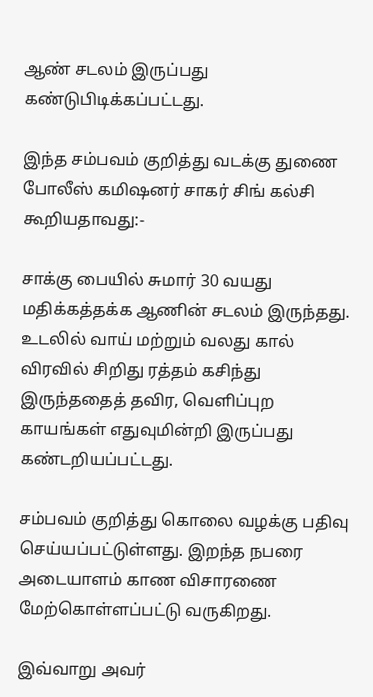ஆண் சடலம் இருப்பது கண்டுபிடிக்கப்பட்டது.

இந்த சம்பவம் குறித்து வடக்கு துணை போலீஸ் கமிஷனர் சாகர் சிங் கல்சி கூறியதாவது:-

சாக்கு பையில் சுமார் 30 வயது மதிக்கத்தக்க ஆணின் சடலம் இருந்தது. உடலில் வாய் மற்றும் வலது கால் விரவில் சிறிது ரத்தம் கசிந்து இருந்ததைத் தவிர, வெளிப்புற காயங்கள் எதுவுமின்றி இருப்பது கண்டறியப்பட்டது.

சம்பவம் குறித்து கொலை வழக்கு பதிவு செய்யப்பட்டுள்ளது. இறந்த நபரை அடையாளம் காண விசாரணை மேற்கொள்ளப்பட்டு வருகிறது.

இவ்வாறு அவர்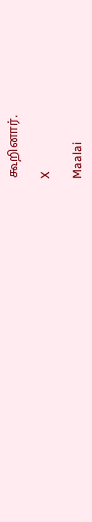கூறினார்.

X

Maalai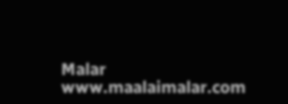Malar
www.maalaimalar.com